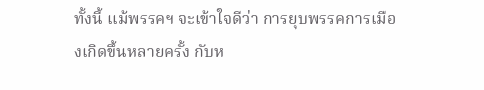ทั้งนี้ แม้พรรคฯ จะเข้าใจดีว่า การยุบพรรคการเมืองเกิดขึ้นหลายครั้ง กับห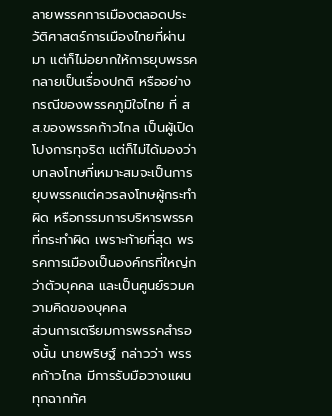ลายพรรคการเมืองตลอดประวัติศาสตร์การเมืองไทยที่ผ่านมา แต่ก็ไม่อยากให้การยุบพรรค กลายเป็นเรื่องปกติ หรืออย่างกรณีของพรรคภูมิใจไทย ที่ สส.ของพรรคก้าวไกล เป็นผู้เปิดโปงการทุจริต แต่ก็ไม่ได้มองว่า บทลงโทษที่เหมาะสมจะเป็นการยุบพรรคแต่ควรลงโทษผู้กระทำผิด หรือกรรมการบริหารพรรคที่กระทำผิด เพราะท้ายที่สุด พรรคการเมืองเป็นองค์กรที่ใหญ่กว่าตัวบุคคล และเป็นศูนย์รวมความคิดของบุคคล
ส่วนการเตรียมการพรรคสำรองนั้น นายพริษฐ์ กล่าวว่า พรรคก้าวไกล มีการรับมือวางแผนทุกฉากทัศ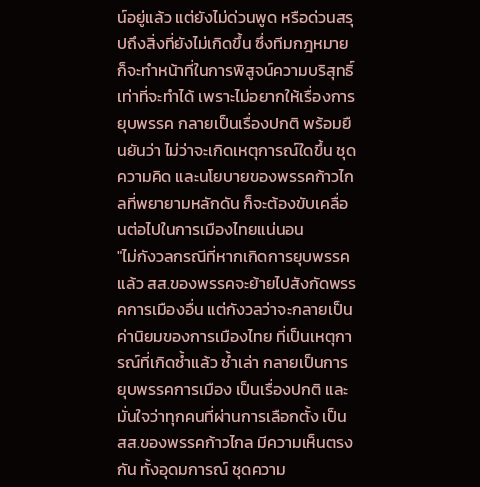น์อยู่แล้ว แต่ยังไม่ด่วนพูด หรือด่วนสรุปถึงสิ่งที่ยังไม่เกิดขึ้น ซึ่งทีมกฎหมายก็จะทำหน้าที่ในการพิสูจน์ความบริสุทธิ์เท่าที่จะทำได้ เพราะไม่อยากให้เรื่องการยุบพรรค กลายเป็นเรื่องปกติ พร้อมยืนยันว่า ไม่ว่าจะเกิดเหตุการณ์ใดขึ้น ชุดความคิด และนโยบายของพรรคก้าวไกลที่พยายามหลักดัน ก็จะต้องขับเคลื่อนต่อไปในการเมืองไทยแน่นอน
"ไม่กังวลกรณีที่หากเกิดการยุบพรรคแล้ว สส.ของพรรคจะย้ายไปสังกัดพรรคการเมืองอื่น แต่กังวลว่าจะกลายเป็นค่านิยมของการเมืองไทย ที่เป็นเหตุการณ์ที่เกิดซ้ำแล้ว ซ้ำเล่า กลายเป็นการยุบพรรคการเมือง เป็นเรื่องปกติ และมั่นใจว่าทุกคนที่ผ่านการเลือกตั้ง เป็น สส.ของพรรคก้าวไกล มีความเห็นตรงกัน ทั้งอุดมการณ์ ชุดความ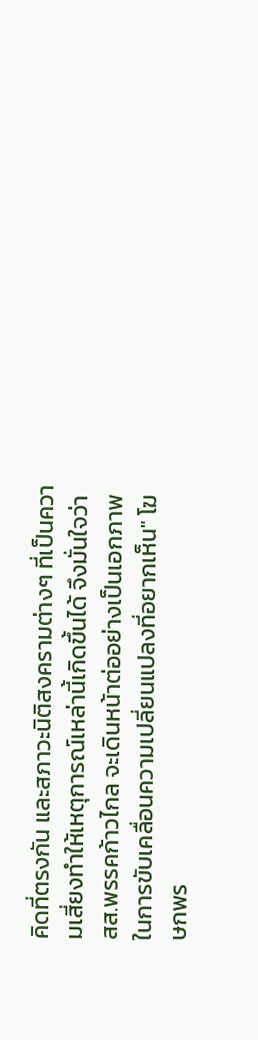คิดที่ตรงกัน และสภาวะนิติสงครามต่างๆ ที่เป็นความเสี่ยงทำให้เหตุการณ์เหล่านี้เกิดขึ้นได้ จึงมั่นใจว่า สส.พรรคก้าวไกล จะเดินหน้าต่ออย่างเป็นเอกภาพ ในการขับเคลื่อนความเปลี่ยนแปลงที่อยากเห็น" โฆษกพร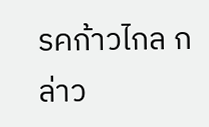รคก้าวไกล กล่าว